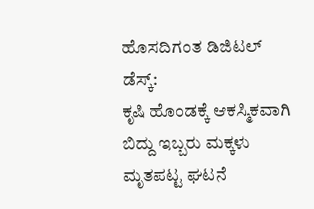ಹೊಸದಿಗಂತ ಡಿಜಿಟಲ್ ಡೆಸ್ಕ್:
ಕೃಷಿ ಹೊಂಡಕ್ಕೆ ಆಕಸ್ಮಿಕವಾಗಿ ಬಿದ್ದು ಇಬ್ಬರು ಮಕ್ಕಳು ಮೃತಪಟ್ಟ ಘಟನೆ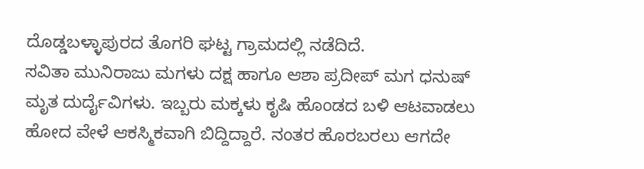ದೊಡ್ಡಬಳ್ಳಾಪುರದ ತೊಗರಿ ಘಟ್ಟ ಗ್ರಾಮದಲ್ಲಿ ನಡೆದಿದೆ.
ಸವಿತಾ ಮುನಿರಾಜು ಮಗಳು ದಕ್ಷ ಹಾಗೂ ಆಶಾ ಪ್ರದೀಪ್ ಮಗ ಧನುಷ್ ಮೃತ ದುರ್ದೈವಿಗಳು. ಇಬ್ಬರು ಮಕ್ಕಳು ಕೃಷಿ ಹೊಂಡದ ಬಳಿ ಆಟವಾಡಲು ಹೋದ ವೇಳೆ ಆಕಸ್ಮಿಕವಾಗಿ ಬಿದ್ದಿದ್ದಾರೆ. ನಂತರ ಹೊರಬರಲು ಆಗದೇ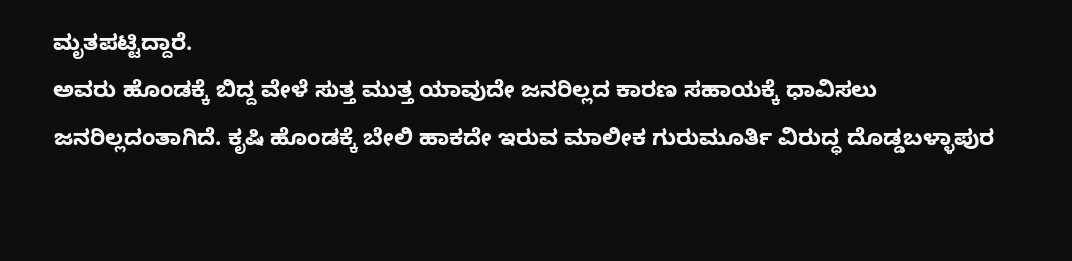ಮೃತಪಟ್ಟಿದ್ದಾರೆ.
ಅವರು ಹೊಂಡಕ್ಕೆ ಬಿದ್ದ ವೇಳೆ ಸುತ್ತ ಮುತ್ತ ಯಾವುದೇ ಜನರಿಲ್ಲದ ಕಾರಣ ಸಹಾಯಕ್ಕೆ ಧಾವಿಸಲು ಜನರಿಲ್ಲದಂತಾಗಿದೆ. ಕೃಷಿ ಹೊಂಡಕ್ಕೆ ಬೇಲಿ ಹಾಕದೇ ಇರುವ ಮಾಲೀಕ ಗುರುಮೂರ್ತಿ ವಿರುದ್ಧ ದೊಡ್ಡಬಳ್ಳಾಪುರ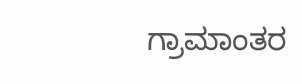ಗ್ರಾಮಾಂತರ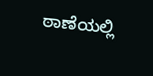ಠಾಣೆಯಲ್ಲಿ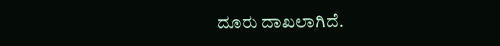ದೂರು ದಾಖಲಾಗಿದೆ.